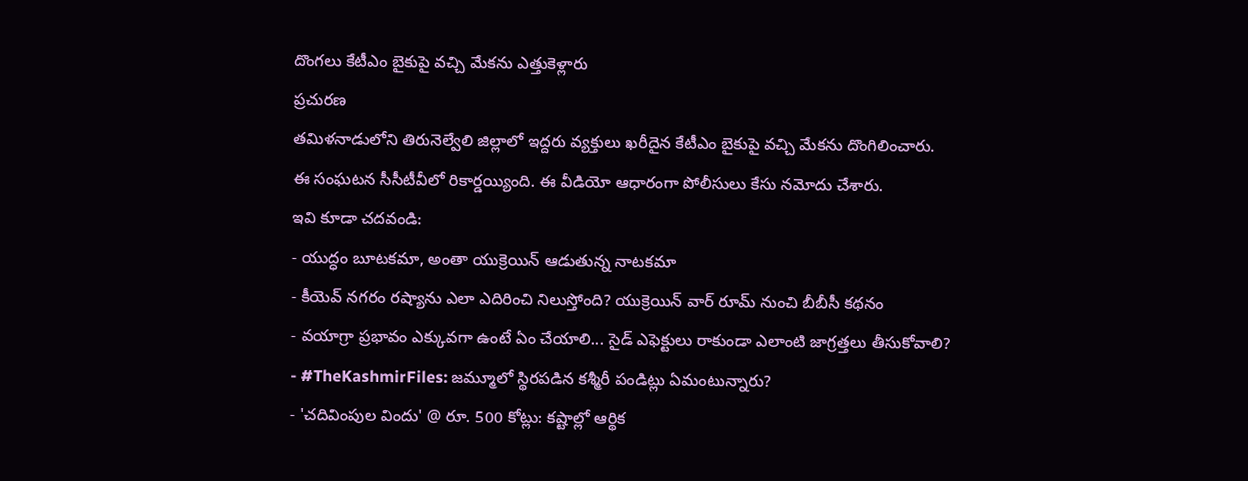దొంగలు కేటీఎం బైకుపై వచ్చి మేకను ఎత్తుకెళ్లారు
ప్రచురణ
తమిళనాడులోని తిరునెల్వేలి జిల్లాలో ఇద్దరు వ్యక్తులు ఖరీదైన కేటీఎం బైకుపై వచ్చి మేకను దొంగిలించారు.
ఈ సంఘటన సీసీటీవీలో రికార్డయ్యింది. ఈ వీడియో ఆధారంగా పోలీసులు కేసు నమోదు చేశారు.
ఇవి కూడా చదవండి:
- యుద్ధం బూటకమా, అంతా యుక్రెయిన్ ఆడుతున్న నాటకమా
- కీయెవ్ నగరం రష్యాను ఎలా ఎదిరించి నిలుస్తోంది? యుక్రెయిన్ వార్ రూమ్ నుంచి బీబీసీ కథనం
- వయాగ్రా ప్రభావం ఎక్కువగా ఉంటే ఏం చేయాలి... సైడ్ ఎఫెక్టులు రాకుండా ఎలాంటి జాగ్రత్తలు తీసుకోవాలి?
- #TheKashmirFiles: జమ్మూలో స్థిరపడిన కశ్మీరీ పండిట్లు ఏమంటున్నారు?
- 'చదివింపుల విందు' @ రూ. 500 కోట్లు: కష్టాల్లో ఆర్థిక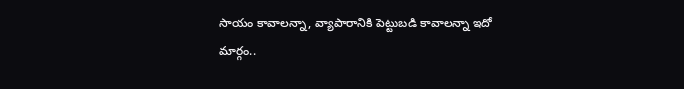సాయం కావాలన్నా, వ్యాపారానికి పెట్టుబడి కావాలన్నా ఇదో మార్గం..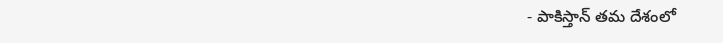- పాకిస్తాన్ తమ దేశంలో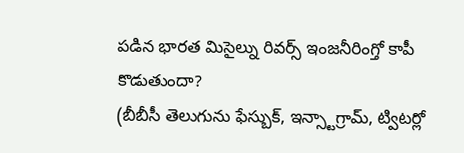పడిన భారత మిసైల్ను రివర్స్ ఇంజనీరింగ్తో కాపీ కొడుతుందా?
(బీబీసీ తెలుగును ఫేస్బుక్, ఇన్స్టాగ్రామ్, ట్విటర్లో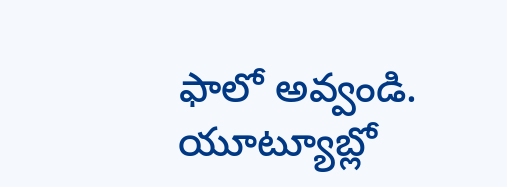ఫాలో అవ్వండి. యూట్యూబ్లో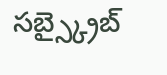సబ్స్క్రైబ్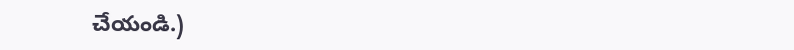చేయండి.)